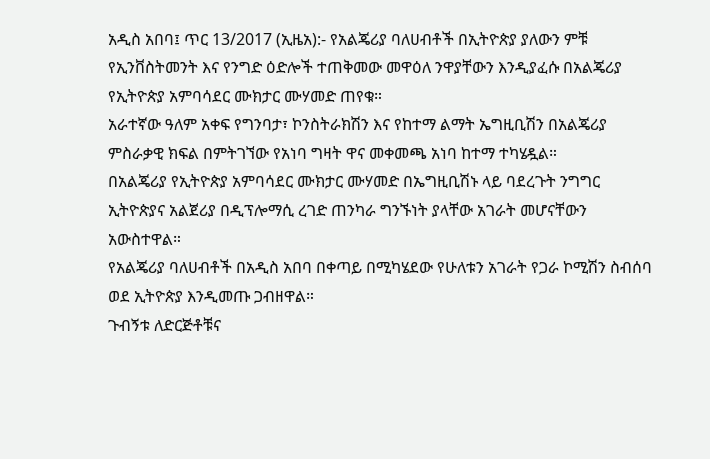አዲስ አበባ፤ ጥር 13/2017 (ኢዜአ):- የአልጄሪያ ባለሀብቶች በኢትዮጵያ ያለውን ምቹ የኢንቨስትመንት እና የንግድ ዕድሎች ተጠቅመው መዋዕለ ንዋያቸውን እንዲያፈሱ በአልጄሪያ የኢትዮጵያ አምባሳደር ሙክታር ሙሃመድ ጠየቁ።
አራተኛው ዓለም አቀፍ የግንባታ፣ ኮንስትራክሽን እና የከተማ ልማት ኤግዚቢሽን በአልጄሪያ ምስራቃዊ ክፍል በምትገኘው የአነባ ግዛት ዋና መቀመጫ አነባ ከተማ ተካሄዷል።
በአልጄሪያ የኢትዮጵያ አምባሳደር ሙክታር ሙሃመድ በኤግዚቢሽኑ ላይ ባደረጉት ንግግር ኢትዮጵያና አልጀሪያ በዲፕሎማሲ ረገድ ጠንካራ ግንኙነት ያላቸው አገራት መሆናቸውን አውስተዋል።
የአልጄሪያ ባለሀብቶች በአዲስ አበባ በቀጣይ በሚካሄደው የሁለቱን አገራት የጋራ ኮሚሽን ስብሰባ ወደ ኢትዮጵያ እንዲመጡ ጋብዘዋል።
ጉብኝቱ ለድርጅቶቹና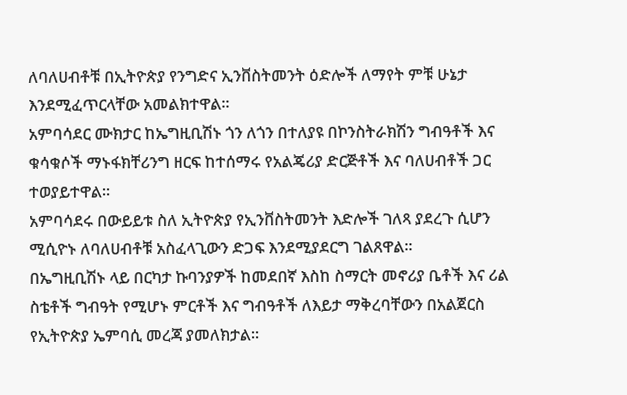ለባለሀብቶቹ በኢትዮጵያ የንግድና ኢንቨስትመንት ዕድሎች ለማየት ምቹ ሁኔታ እንደሚፈጥርላቸው አመልክተዋል።
አምባሳደር ሙክታር ከኤግዚቢሽኑ ጎን ለጎን በተለያዩ በኮንስትራክሽን ግብዓቶች እና ቁሳቁሶች ማኑፋክቸሪንግ ዘርፍ ከተሰማሩ የአልጄሪያ ድርጅቶች እና ባለሀብቶች ጋር ተወያይተዋል።
አምባሳደሩ በውይይቱ ስለ ኢትዮጵያ የኢንቨስትመንት እድሎች ገለጻ ያደረጉ ሲሆን ሚሲዮኑ ለባለሀብቶቹ አስፈላጊውን ድጋፍ እንደሚያደርግ ገልጸዋል።
በኤግዚቢሽኑ ላይ በርካታ ኩባንያዎች ከመደበኛ እስከ ስማርት መኖሪያ ቤቶች እና ሪል ስቴቶች ግብዓት የሚሆኑ ምርቶች እና ግብዓቶች ለእይታ ማቅረባቸውን በአልጀርስ የኢትዮጵያ ኤምባሲ መረጃ ያመለክታል።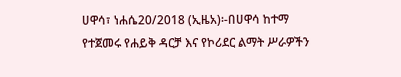ሀዋሳ፣ ነሐሴ20/2018 (ኢዜአ)፡-በሀዋሳ ከተማ የተጀመሩ የሐይቅ ዳርቻ እና የኮሪደር ልማት ሥራዎችን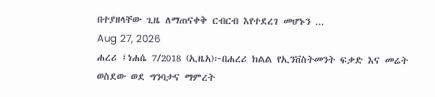በተያዘላቸው ጊዜ ለማጠናቀቅ ርብርብ እየተደረገ መሆኑን ...
Aug 27, 2026
ሐረሪ ፤ነሐሴ 7/2018 (ኢዜአ)፦በሐረሪ ክልል የኢንቨስትመንት ፍቃድ እና መሬት ወስደው ወደ ግንባታና ማምረት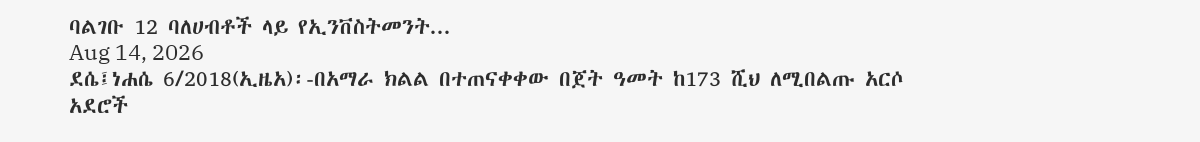ባልገቡ 12 ባለሀብቶች ላይ የኢንቨስትመንት...
Aug 14, 2026
ደሴ፤ነሐሴ 6/2018(ኢዜአ)፡-በአማራ ክልል በተጠናቀቀው በጀት ዓመት ከ173 ሺህ ለሚበልጡ አርሶ አደሮች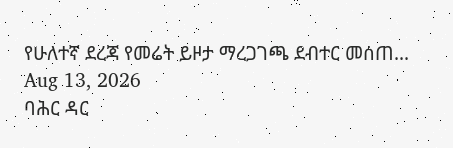የሁለተኛ ደረጃ የመሬት ይዞታ ማረጋገጫ ደብተር መሰጠ...
Aug 13, 2026
ባሕር ዳር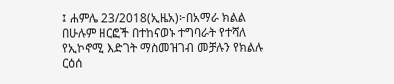፤ ሐምሌ 23/2018(ኢዜአ)፦በአማራ ክልል በሁሉም ዘርፎች በተከናወኑ ተግባራት የተሻለ የኢኮኖሚ እድገት ማስመዝገብ መቻሉን የክልሉ ርዕሰ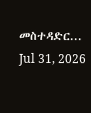መስተዳድር...
Jul 31, 2026